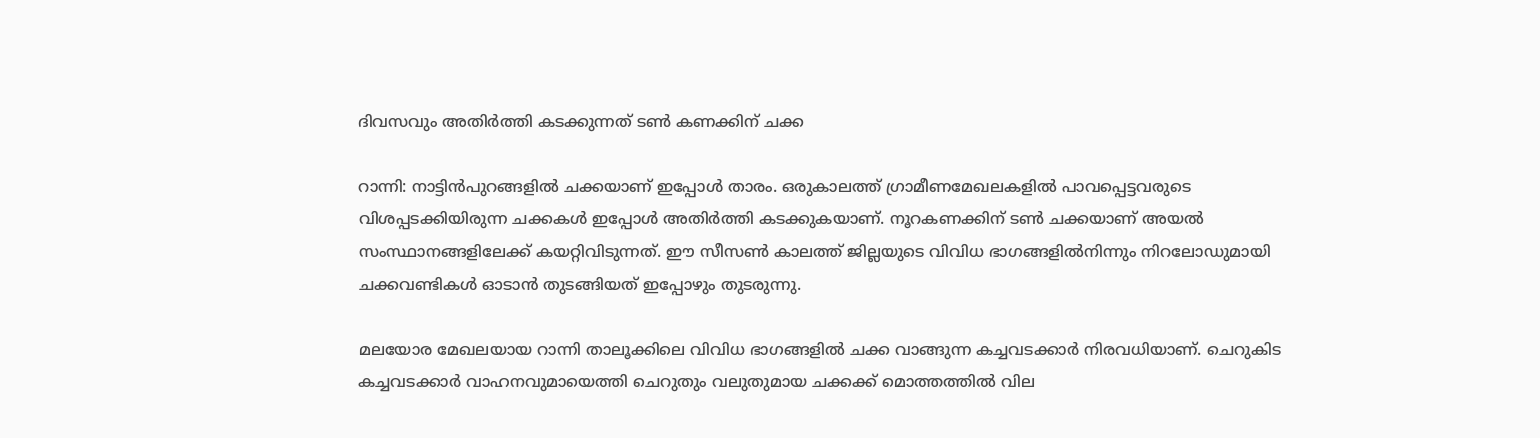ദിവസവും അതിര്‍ത്തി കടക്കുന്നത് ടണ്‍ കണക്കിന് ചക്ക

റാന്നി: നാട്ടിന്‍പുറങ്ങളില്‍ ചക്കയാണ് ഇപ്പോള്‍ താരം. ഒരുകാലത്ത് ഗ്രാമീണമേഖലകളില്‍ പാവപ്പെട്ടവരുടെ വിശപ്പടക്കിയിരുന്ന ചക്കകള്‍ ഇപ്പോള്‍ അതിര്‍ത്തി കടക്കുകയാണ്. നൂറകണക്കിന് ടണ്‍ ചക്കയാണ് അയല്‍ സംസ്ഥാനങ്ങളിലേക്ക് കയറ്റിവിടുന്നത്. ഈ സീസണ്‍ കാലത്ത് ജില്ലയുടെ വിവിധ ഭാഗങ്ങളില്‍നിന്നും നിറലോഡുമായി ചക്കവണ്ടികള്‍ ഓടാന്‍ തുടങ്ങിയത് ഇപ്പോഴും തുടരുന്നു.

മലയോര മേഖലയായ റാന്നി താലൂക്കിലെ വിവിധ ഭാഗങ്ങളില്‍ ചക്ക വാങ്ങുന്ന കച്ചവടക്കാര്‍ നിരവധിയാണ്. ചെറുകിട കച്ചവടക്കാര്‍ വാഹനവുമായെത്തി ചെറുതും വലുതുമായ ചക്കക്ക് മൊത്തത്തില്‍ വില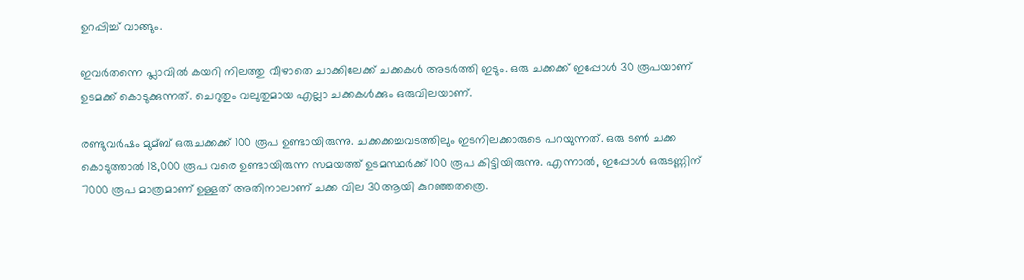ഉറപ്പിച്ച്‌ വാങ്ങും.

ഇവര്‍തന്നെ പ്ലാവില്‍ കയറി നിലത്തു വീഴാതെ ചാക്കിലേക്ക് ചക്കകള്‍ അടര്‍ത്തി ഇടും. ഒരു ചക്കക്ക് ഇപ്പോള്‍ 30 രൂപയാണ് ഉടമക്ക് കൊടുക്കുന്നത്. ചെറുതും വലുതുമായ എല്ലാ ചക്കകള്‍ക്കും ഒരുവിലയാണ്.

രണ്ടുവര്‍ഷം മുമ്ബ് ഒരുചക്കക്ക് 100 രൂപ ഉണ്ടായിരുന്നു. ചക്കക്കച്ചവടത്തിലും ഇടനിലക്കാരുടെ പറയുന്നത്. ഒരു ടണ്‍ ചക്ക കൊടുത്താല്‍ 18,000 രൂപ വരെ ഉണ്ടായിരുന്ന സമയത്ത് ഉടമസ്ഥര്‍ക്ക് 100 രൂപ കിട്ടിയിരുന്നു. എന്നാല്‍, ഇപ്പോള്‍ ഒരുടണ്ണിന് 7000 രൂപ മാത്രമാണ് ഉള്ളത് അതിനാലാണ് ചക്ക വില 30ആയി കുറഞ്ഞതത്രെ.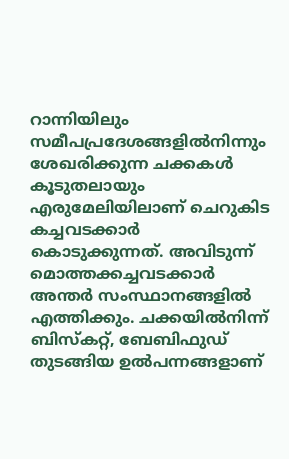റാന്നിയിലും സമീപപ്രദേശങ്ങളില്‍നിന്നും ശേഖരിക്കുന്ന ചക്കകള്‍ കൂടുതലായും എരുമേലിയിലാണ് ചെറുകിട കച്ചവടക്കാര്‍ കൊടുക്കുന്നത്. അവിടുന്ന് മൊത്തക്കച്ചവടക്കാര്‍ അന്തര്‍ സംസ്ഥാനങ്ങളില്‍ എത്തിക്കും. ചക്കയില്‍നിന്ന് ബിസ്കറ്റ്, ബേബിഫുഡ് തുടങ്ങിയ ഉല്‍പന്നങ്ങളാണ്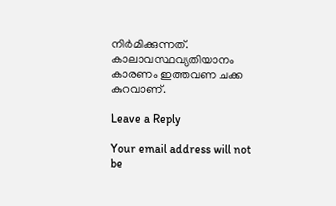നിര്‍മിക്കുന്നത്. കാലാവസ്ഥവ്യതിയാനം കാരണം ഇത്തവണ ചക്ക കുറവാണ്.

Leave a Reply

Your email address will not be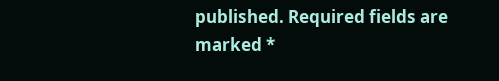published. Required fields are marked *